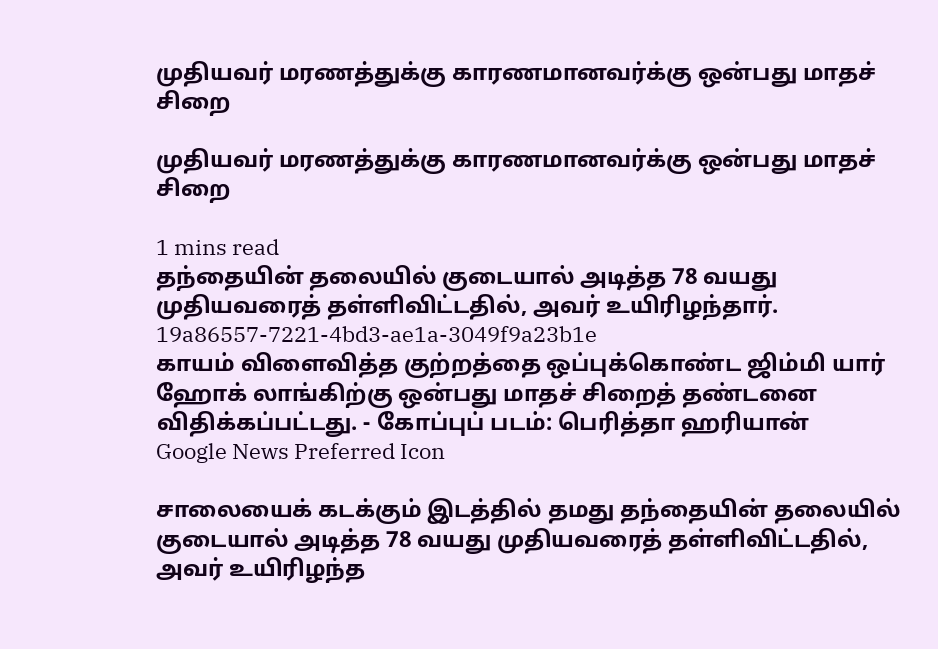முதியவர் மரணத்துக்கு காரணமானவர்க்கு ஒன்பது மாதச் சிறை

முதியவர் மரணத்துக்கு காரணமானவர்க்கு ஒன்பது மாதச் சிறை

1 mins read
தந்தையின் தலையில் குடையால் அடித்த 78 வயது முதியவரைத் தள்ளிவிட்டதில், அவர் உயிரிழந்தார்.
19a86557-7221-4bd3-ae1a-3049f9a23b1e
காயம் விளைவித்த குற்றத்தை ஒப்புக்கொண்ட ஜிம்மி யார் ஹோக் லாங்கிற்கு ஒன்பது மாதச் சிறைத் தண்டனை விதிக்கப்பட்டது. - கோப்புப் படம்: பெரித்தா ஹரியான்
Google News Preferred Icon

சாலையைக் கடக்கும் இடத்தில் தமது தந்தையின் தலையில் குடையால் அடித்த 78 வயது முதியவரைத் தள்ளிவிட்டதில், அவர் உயிரிழந்த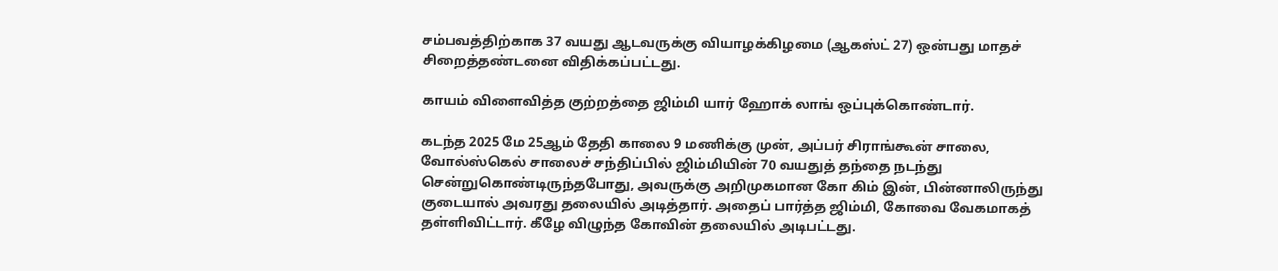சம்பவத்திற்காக 37 வயது ஆடவருக்கு வியாழக்கிழமை (ஆகஸ்ட் 27) ஒன்பது மாதச் சிறைத்தண்டனை விதிக்கப்பட்டது.

காயம் விளைவித்த குற்றத்தை ஜிம்மி யார் ஹோக் லாங் ஒப்புக்கொண்டார்.

கடந்த 2025 மே 25ஆம் தேதி காலை 9 மணிக்கு முன், அப்பர் சிராங்கூன் சாலை, வோல்ஸ்கெல் சாலைச் சந்திப்பில் ஜிம்மியின் 70 வயதுத் தந்தை நடந்து சென்றுகொண்டிருந்தபோது, அவருக்கு அறிமுகமான கோ கிம் இன், பின்னாலிருந்து குடையால் அவரது தலையில் அடித்தார். அதைப் பார்த்த ஜிம்மி, கோவை வேகமாகத் தள்ளிவிட்டார். கீழே விழுந்த கோவின் தலையில் அடிபட்டது.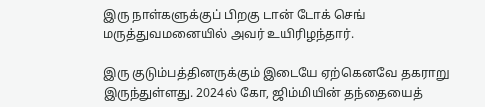இரு நாள்களுக்குப் பிறகு டான் டோக் செங் மருத்துவமனையில் அவர் உயிரிழந்தார்.

இரு குடும்பத்தினருக்கும் இடையே ஏற்கெனவே தகராறு இருந்துள்ளது. 2024ல் கோ, ஜிம்மியின் தந்தையைத்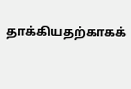தாக்கியதற்காகக்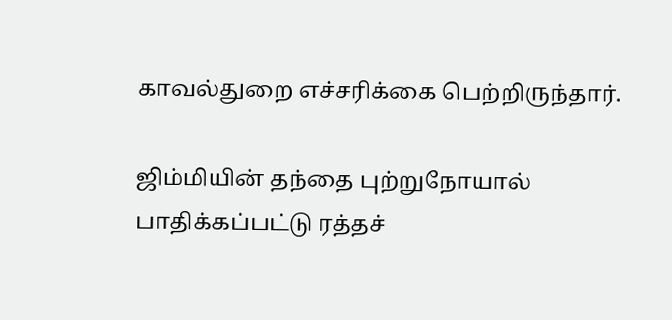காவல்துறை எச்சரிக்கை பெற்றிருந்தார்.

ஜிம்மியின் தந்தை புற்றுநோயால் பாதிக்கப்பட்டு ரத்தச்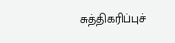சுத்திகரிப்புச்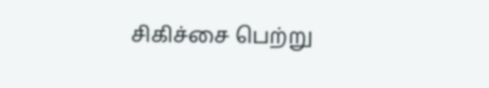சிகிச்சை பெற்று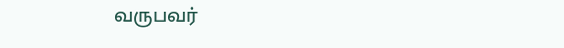வருபவர்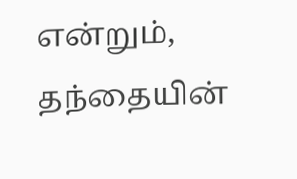என்றும், தந்தையின்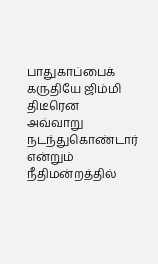பாதுகாப்பைக் கருதியே ஜிம்மி திடீரென அவ்வாறு நடந்துகொண்டார் என்றும் நீதிமன்றத்தில்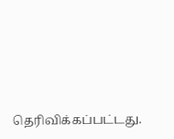தெரிவிக்கப்பட்டது.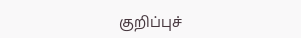குறிப்புச்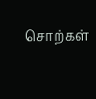சொற்கள்